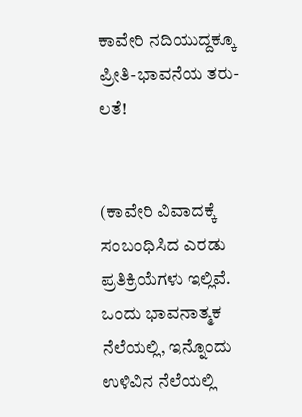ಕಾವೇರಿ ನದಿಯುದ್ದಕ್ಕೂ ಪ್ರೀತಿ-ಭಾವನೆಯ ತರು-ಲತೆ!


(ಕಾವೇರಿ ವಿವಾದಕ್ಕೆ ಸಂಬಂಧಿಸಿದ ಎರಡು ಪ್ರತಿಕ್ರಿಯೆಗಳು ಇಲ್ಲಿವೆ. ಒಂದು ಭಾವನಾತ್ಮಕ ನೆಲೆಯಲ್ಲಿ, ಇನ್ನೊಂದು ಉಳಿವಿನ ನೆಲೆಯಲ್ಲಿ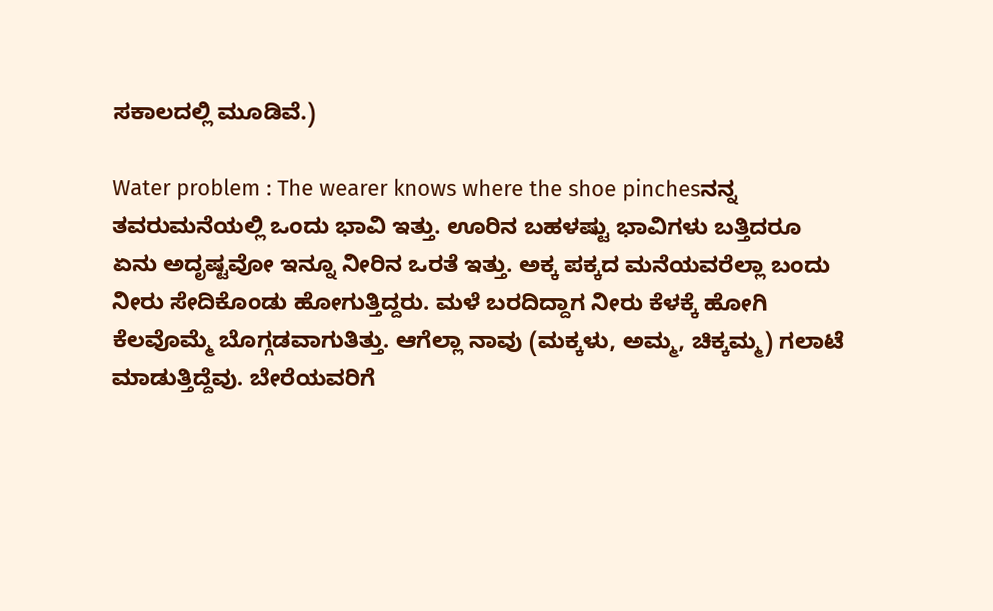ಸಕಾಲದಲ್ಲಿ ಮೂಡಿವೆ.)

Water problem : The wearer knows where the shoe pinchesನನ್ನ ತವರುಮನೆಯಲ್ಲಿ ಒಂದು ಭಾವಿ ಇತ್ತು. ಊರಿನ ಬಹಳಷ್ಟು ಭಾವಿಗಳು ಬತ್ತಿದರೂ ಏನು ಅದೃಷ್ಟವೋ ಇನ್ನೂ ನೀರಿನ ಒರತೆ ಇತ್ತು. ಅಕ್ಕ ಪಕ್ಕದ ಮನೆಯವರೆಲ್ಲಾ ಬಂದು ನೀರು ಸೇದಿಕೊಂಡು ಹೋಗುತ್ತಿದ್ದರು. ಮಳೆ ಬರದಿದ್ದಾಗ ನೀರು ಕೆಳಕ್ಕೆ ಹೋಗಿ ಕೆಲವೊಮ್ಮೆ ಬೊಗ್ಗಡವಾಗುತಿತ್ತು. ಆಗೆಲ್ಲಾ ನಾವು (ಮಕ್ಕಳು, ಅಮ್ಮ, ಚಿಕ್ಕಮ್ಮ) ಗಲಾಟೆ ಮಾಡುತ್ತಿದ್ದೆವು. ಬೇರೆಯವರಿಗೆ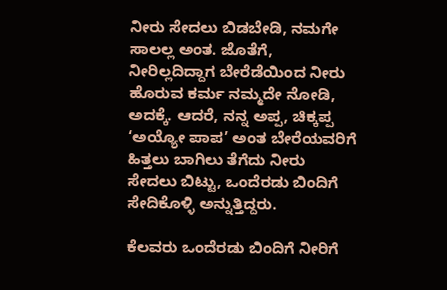ನೀರು ಸೇದಲು ಬಿಡಬೇಡಿ, ನಮಗೇ ಸಾಲಲ್ಲ ಅಂತ. ಜೊತೆಗೆ, ನೀರಿಲ್ಲದಿದ್ದಾಗ ಬೇರೆಡೆಯಿಂದ ನೀರು ಹೊರುವ ಕರ್ಮ ನಮ್ಮದೇ ನೋಡಿ, ಅದಕ್ಕೆ. ಆದರೆ, ನನ್ನ ಅಪ್ಪ, ಚಿಕ್ಕಪ್ಪ ‘ಅಯ್ಯೋ ಪಾಪ’ ಅಂತ ಬೇರೆಯವರಿಗೆ ಹಿತ್ತಲು ಬಾಗಿಲು ತೆಗೆದು ನೀರು ಸೇದಲು ಬಿಟ್ಟು, ಒಂದೆರಡು ಬಿಂದಿಗೆ ಸೇದಿಕೊಳ್ಳಿ ಅನ್ನುತ್ತಿದ್ದರು.

ಕೆಲವರು ಒಂದೆರಡು ಬಿಂದಿಗೆ ನೀರಿಗೆ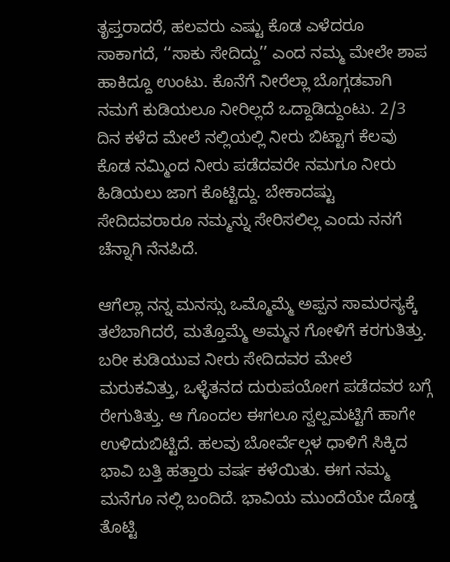ತೃಪ್ತರಾದರೆ, ಹಲವರು ಎಷ್ಟು ಕೊಡ ಎಳೆದರೂ ಸಾಕಾಗದೆ, ‘‘ಸಾಕು ಸೇದಿದ್ದು’’ ಎಂದ ನಮ್ಮ ಮೇಲೇ ಶಾಪ ಹಾಕಿದ್ದೂ ಉಂಟು. ಕೊನೆಗೆ ನೀರೆಲ್ಲಾ ಬೊಗ್ಗಡವಾಗಿ ನಮಗೆ ಕುಡಿಯಲೂ ನೀರಿಲ್ಲದೆ ಒದ್ದಾಡಿದ್ದುಂಟು. 2/3 ದಿನ ಕಳೆದ ಮೇಲೆ ನಲ್ಲಿಯಲ್ಲಿ ನೀರು ಬಿಟ್ಟಾಗ ಕೆಲವು ಕೊಡ ನಮ್ಮಿಂದ ನೀರು ಪಡೆದವರೇ ನಮಗೂ ನೀರು ಹಿಡಿಯಲು ಜಾಗ ಕೊಟ್ಟಿದ್ದು. ಬೇಕಾದಷ್ಟು ಸೇದಿದವರಾರೂ ನಮ್ಮನ್ನು ಸೇರಿಸಲಿಲ್ಲ ಎಂದು ನನಗೆ ಚೆನ್ನಾಗಿ ನೆನಪಿದೆ.

ಆಗೆಲ್ಲಾ ನನ್ನ ಮನಸ್ಸು ಒಮ್ಮೊಮ್ಮೆ ಅಪ್ಪನ ಸಾಮರಸ್ಯಕ್ಕೆ ತಲೆಬಾಗಿದರೆ, ಮತ್ತೊಮ್ಮೆ ಅಮ್ಮನ ಗೋಳಿಗೆ ಕರಗುತಿತ್ತು. ಬರೀ ಕುಡಿಯುವ ನೀರು ಸೇದಿದವರ ಮೇಲೆ ಮರುಕವಿತ್ತು, ಒಳ್ಳೆತನದ ದುರುಪಯೋಗ ಪಡೆದವರ ಬಗ್ಗೆ ರೇಗುತಿತ್ತು. ಆ ಗೊಂದಲ ಈಗಲೂ ಸ್ವಲ್ಪಮಟ್ಟಿಗೆ ಹಾಗೇ ಉಳಿದುಬಿಟ್ಟಿದೆ. ಹಲವು ಬೋರ್ವೆಲ್ಗಳ ಧಾಳಿಗೆ ಸಿಕ್ಕಿದ ಭಾವಿ ಬತ್ತಿ ಹತ್ತಾರು ವರ್ಷ ಕಳೆಯಿತು. ಈಗ ನಮ್ಮ ಮನೆಗೂ ನಲ್ಲಿ ಬಂದಿದೆ. ಭಾವಿಯ ಮುಂದೆಯೇ ದೊಡ್ಡ ತೊಟ್ಟಿ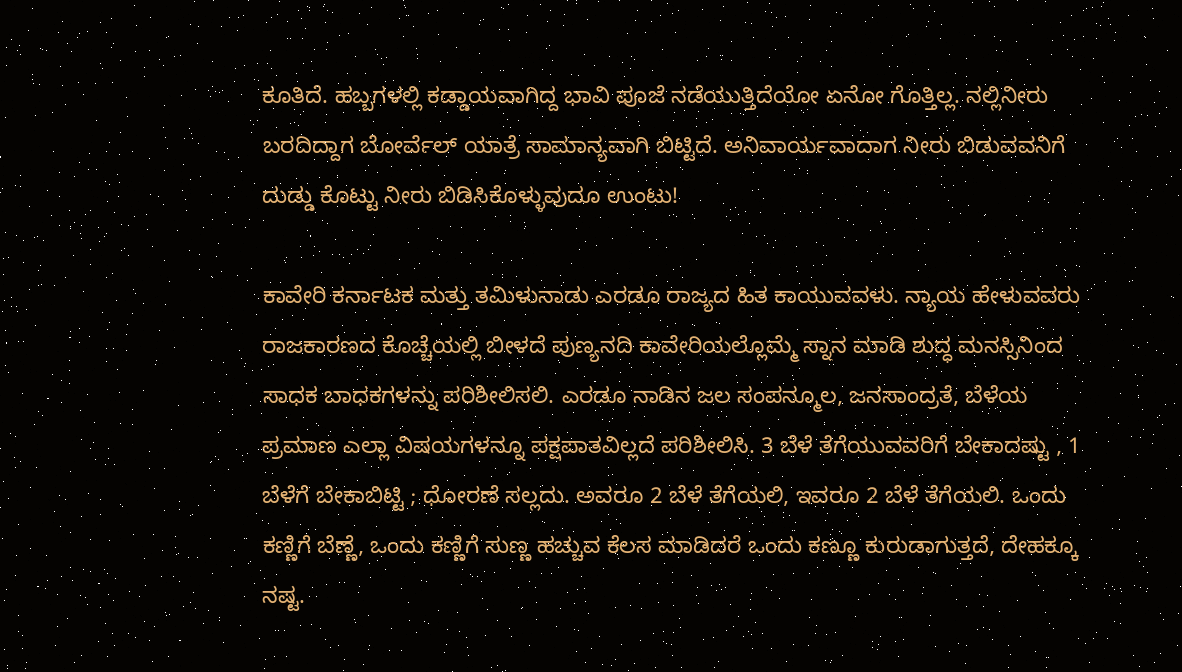ಕೂತಿದೆ. ಹಬ್ಬಗಳಲ್ಲಿ ಕಡ್ಡಾಯವಾಗಿದ್ದ ಭಾವಿ ಪೂಜೆ ನಡೆಯುತ್ತಿದೆಯೋ ಏನೋ ಗೊತ್ತಿಲ್ಲ. ನಲ್ಲಿನೀರು ಬರದಿದ್ದಾಗ ಬೋರ್ವೆಲ್‌ ಯಾತ್ರೆ ಸಾಮಾನ್ಯವಾಗಿ ಬಿಟ್ಟಿದೆ. ಅನಿವಾರ್ಯವಾದಾಗ ನೀರು ಬಿಡುವವನಿಗೆ ದುಡ್ಡು ಕೊಟ್ಟು ನೀರು ಬಿಡಿಸಿಕೊಳ್ಳುವುದೂ ಉಂಟು!

ಕಾವೇರಿ ಕರ್ನಾಟಕ ಮತ್ತು ತಮಿಳುನಾಡು ಎರಡೂ ರಾಜ್ಯದ ಹಿತ ಕಾಯುವವಳು. ನ್ಯಾಯ ಹೇಳುವವರು ರಾಜಕಾರಣದ ಕೊಚ್ಚೆಯಲ್ಲಿ ಬೀಳದೆ ಪುಣ್ಯನದಿ ಕಾವೇರಿಯಲ್ಲೊಮ್ಮೆ ಸ್ನಾನ ಮಾಡಿ ಶುದ್ಧ ಮನಸ್ಸಿನಿಂದ ಸಾಧಕ ಬಾಧಕಗಳನ್ನು ಪರಿಶೀಲಿಸಲಿ. ಎರಡೂ ನಾಡಿನ ಜಲ ಸಂಪನ್ಮೂಲ, ಜನಸಾಂದ್ರತೆ, ಬೆಳೆಯ ಪ್ರಮಾಣ ಎಲ್ಲಾ ವಿಷಯಗಳನ್ನೂ ಪಕ್ಷಪಾತವಿಲ್ಲದೆ ಪರಿಶೀಲಿಸಿ. 3 ಬೆಳೆ ತೆಗೆಯುವವರಿಗೆ ಬೇಕಾದಷ್ಟು , 1 ಬೆಳೆಗೆ ಬೇಕಾಬಿಟ್ಟಿ ; ಧೋರಣೆ ಸಲ್ಲದು. ಅವರೂ 2 ಬೆಳೆ ತೆಗೆಯಲಿ, ಇವರೂ 2 ಬೆಳೆ ತೆಗೆಯಲಿ. ಒಂದು ಕಣ್ಣಿಗೆ ಬೆಣ್ಣೆ, ಒಂದು ಕಣ್ಣಿಗೆ ಸುಣ್ಣ ಹಚ್ಚುವ ಕೆಲಸ ಮಾಡಿದರೆ ಒಂದು ಕಣ್ಣೂ ಕುರುಡಾಗುತ್ತದೆ, ದೇಹಕ್ಕೂ ನಷ್ಟ.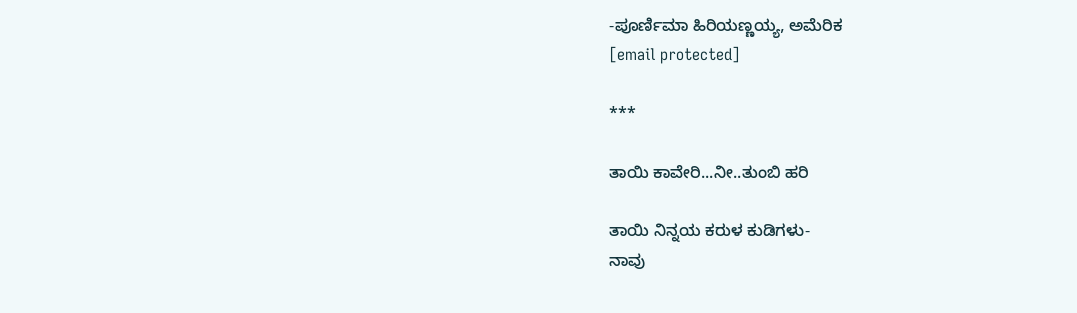-ಪೂರ್ಣಿಮಾ ಹಿರಿಯಣ್ಣಯ್ಯ, ಅಮೆರಿಕ
[email protected]

***

ತಾಯಿ ಕಾವೇರಿ...ನೀ..ತುಂಬಿ ಹರಿ

ತಾಯಿ ನಿನ್ನಯ ಕರುಳ ಕುಡಿಗಳು-
ನಾವು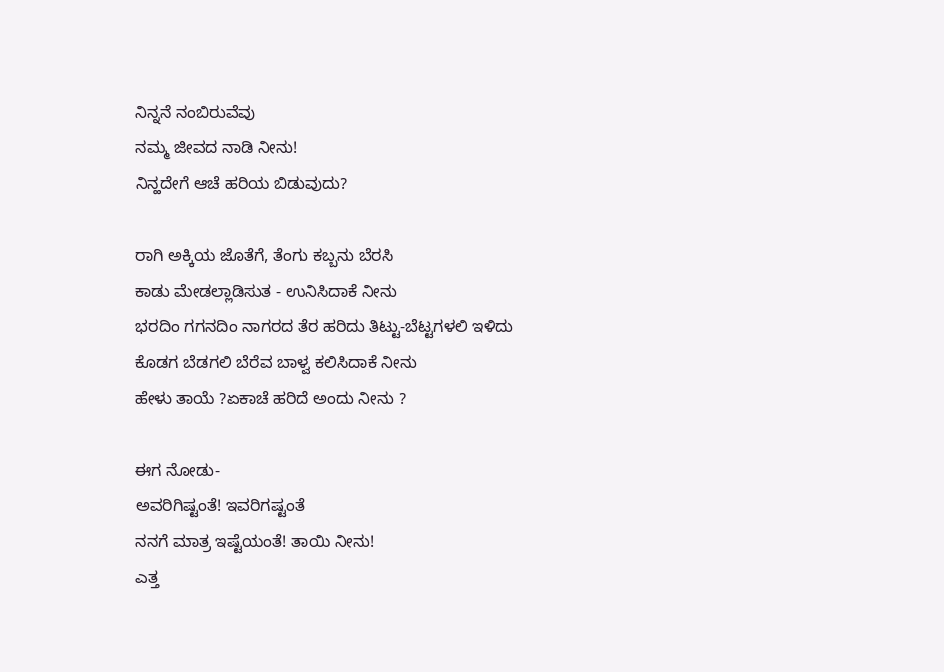ನಿನ್ನನೆ ನಂಬಿರುವೆವು
ನಮ್ಮ ಜೀವದ ನಾಡಿ ನೀನು!
ನಿನ್ಹದೇಗೆ ಆಚೆ ಹರಿಯ ಬಿಡುವುದು?

ರಾಗಿ ಅಕ್ಕಿಯ ಜೊತೆಗೆ, ತೆಂಗು ಕಬ್ಬನು ಬೆರಸಿ
ಕಾಡು ಮೇಡಲ್ಲಾಡಿಸುತ - ಉನಿಸಿದಾಕೆ ನೀನು
ಭರದಿಂ ಗಗನದಿಂ ನಾಗರದ ತೆರ ಹರಿದು ತಿಟ್ಟು-ಬೆಟ್ಟಗಳಲಿ ಇಳಿದು
ಕೊಡಗ ಬೆಡಗಲಿ ಬೆರೆವ ಬಾಳ್ವ ಕಲಿಸಿದಾಕೆ ನೀನು
ಹೇಳು ತಾಯೆ ?ಏಕಾಚೆ ಹರಿದೆ ಅಂದು ನೀನು ?

ಈಗ ನೋಡು-
ಅವರಿಗಿಷ್ಟಂತೆ! ಇವರಿಗಷ್ಟಂತೆ
ನನಗೆ ಮಾತ್ರ ಇಷ್ಟೆಯಂತೆ! ತಾಯಿ ನೀನು!
ಎತ್ತ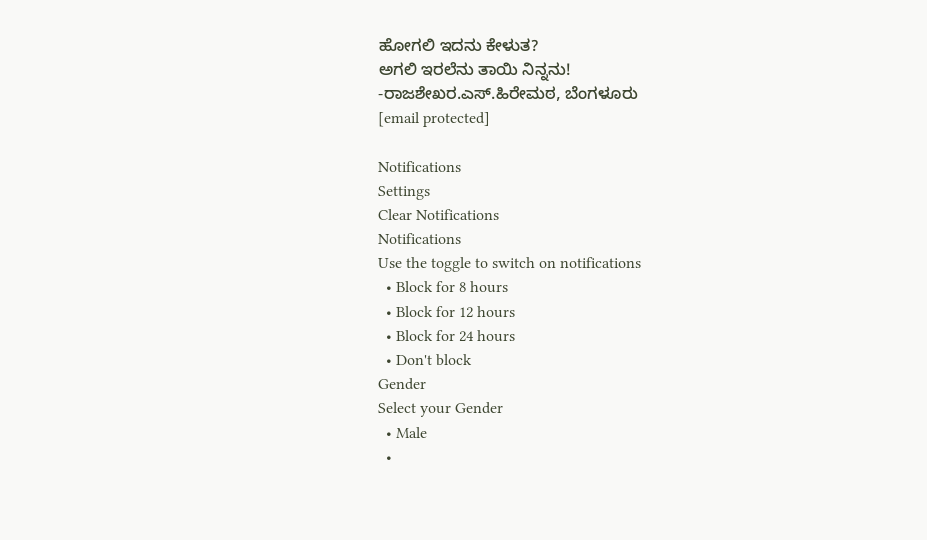ಹೋಗಲಿ ಇದನು ಕೇಳುತ?
ಅಗಲಿ ಇರಲೆನು ತಾಯಿ ನಿನ್ನನು!
-ರಾಜಶೇಖರ.ಎಸ್‌.ಹಿರೇಮಠ, ಬೆಂಗಳೂರು
[email protected]

Notifications
Settings
Clear Notifications
Notifications
Use the toggle to switch on notifications
  • Block for 8 hours
  • Block for 12 hours
  • Block for 24 hours
  • Don't block
Gender
Select your Gender
  • Male
  •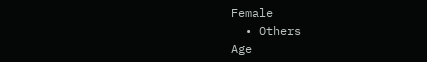Female
  • Others
Age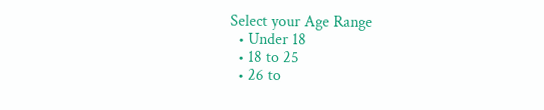Select your Age Range
  • Under 18
  • 18 to 25
  • 26 to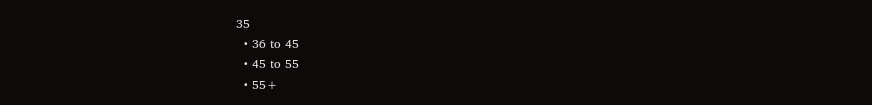35
  • 36 to 45
  • 45 to 55
  • 55+